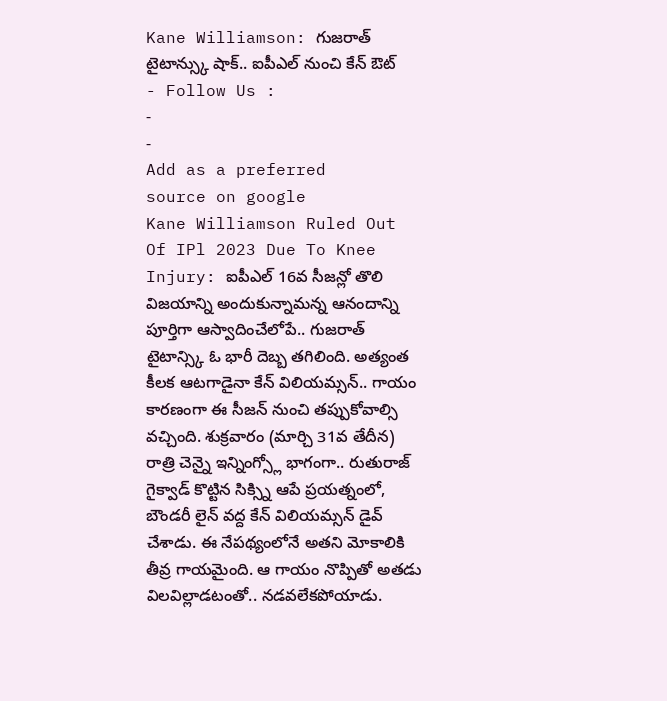Kane Williamson: గుజరాత్ టైటాన్స్కు షాక్.. ఐపీఎల్ నుంచి కేన్ ఔట్
- Follow Us :
-
-
Add as a preferred
source on google
Kane Williamson Ruled Out Of IPl 2023 Due To Knee Injury: ఐపీఎల్ 16వ సీజన్లో తొలి విజయాన్ని అందుకున్నామన్న ఆనందాన్ని పూర్తిగా ఆస్వాదించేలోపే.. గుజరాత్ టైటాన్స్కి ఓ భారీ దెబ్బ తగిలింది. అత్యంత కీలక ఆటగాడైనా కేన్ విలియమ్సన్.. గాయం కారణంగా ఈ సీజన్ నుంచి తప్పుకోవాల్సి వచ్చింది. శుక్రవారం (మార్చి 31వ తేదీన) రాత్రి చెన్నై ఇన్నింగ్స్లో భాగంగా.. రుతురాజ్ గైక్వాడ్ కొట్టిన సిక్స్ని ఆపే ప్రయత్నంలో, బౌండరీ లైన్ వద్ద కేన్ విలియమ్సన్ డైవ్ చేశాడు. ఈ నేపథ్యంలోనే అతని మోకాలికి తీవ్ర గాయమైంది. ఆ గాయం నొప్పితో అతడు విలవిల్లాడటంతో.. నడవలేకపోయాడు.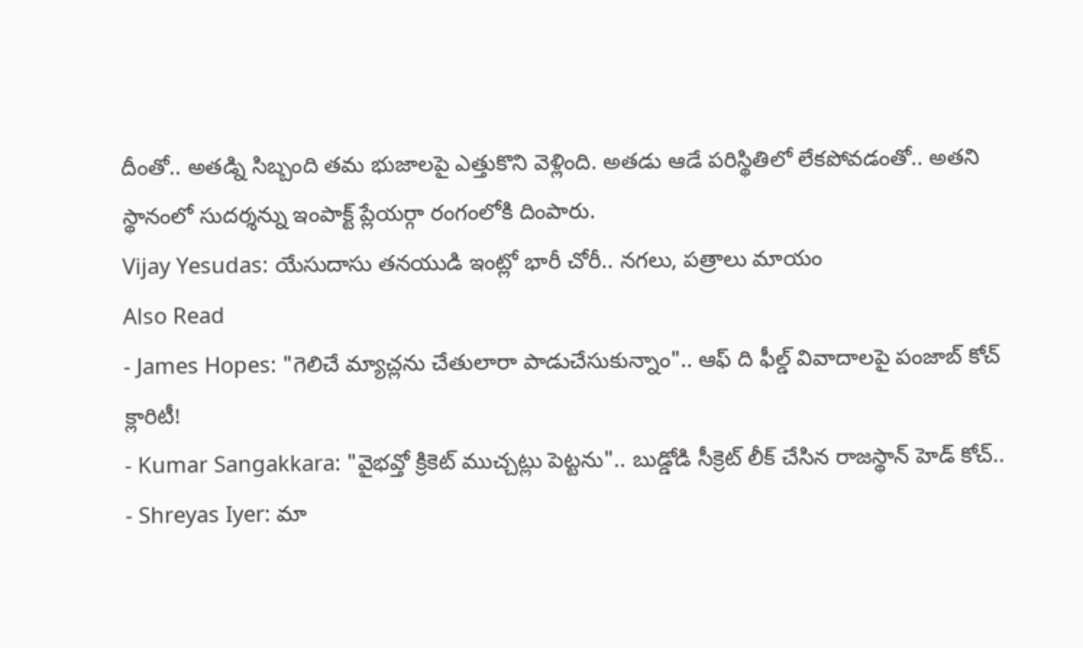దీంతో.. అతడ్ని సిబ్బంది తమ భుజాలపై ఎత్తుకొని వెళ్లింది. అతడు ఆడే పరిస్థితిలో లేకపోవడంతో.. అతని స్థానంలో సుదర్శన్ను ఇంపాక్ట్ ప్లేయర్గా రంగంలోకి దింపారు.
Vijay Yesudas: యేసుదాసు తనయుడి ఇంట్లో భారీ చోరీ.. నగలు, పత్రాలు మాయం
Also Read
- James Hopes: "గెలిచే మ్యాచ్లను చేతులారా పాడుచేసుకున్నాం".. ఆఫ్ ది ఫీల్డ్ వివాదాలపై పంజాబ్ కోచ్ క్లారిటీ!
- Kumar Sangakkara: "వైభవ్తో క్రికెట్ ముచ్చట్లు పెట్టను".. బుడ్డోడి సీక్రెట్ లీక్ చేసిన రాజస్థాన్ హెడ్ కోచ్..
- Shreyas Iyer: మా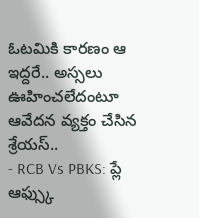ఓటమికి కారణం ఆ ఇద్దరే.. అస్సలు ఊహించలేదంటూ ఆవేదన వ్యక్తం చేసిన శ్రేయస్..
- RCB Vs PBKS: ప్లే ఆఫ్స్కు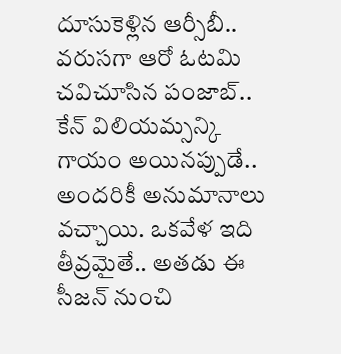దూసుకెళ్లిన ఆర్సీబీ.. వరుసగా ఆరో ఓటమి చవిచూసిన పంజాబ్..
కేన్ విలియమ్సన్కి గాయం అయినప్పుడే.. అందరికీ అనుమానాలు వచ్చాయి. ఒకవేళ ఇది తీవ్రమైతే.. అతడు ఈ సీజన్ నుంచి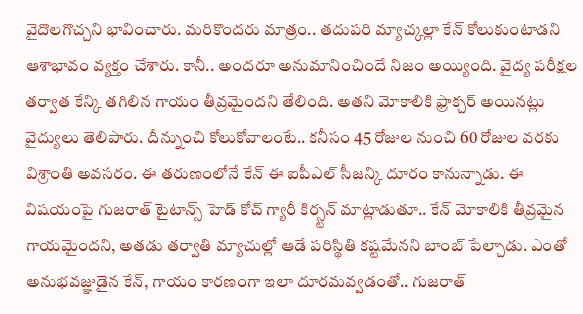వైదొలగొచ్చని భావించారు. మరికొందరు మాత్రం.. తదుపరి మ్యాచ్కల్లా కేన్ కోలుకుంటాడని ఆశాభావం వ్యక్తం చేశారు. కానీ.. అందరూ అనుమానించిందే నిజం అయ్యింది. వైద్య పరీక్షల తర్వాత కేన్కి తగిలిన గాయం తీవ్రమైందని తేలింది. అతని మోకాలికి ఫ్రాక్చర్ అయినట్లు వైద్యులు తెలిపారు. దీన్నుంచి కోలుకోవాలంటే.. కనీసం 45 రోజుల నుంచి 60 రోజుల వరకు విశ్రాంతి అవసరం. ఈ తరుణంలోనే కేన్ ఈ ఐపీఎల్ సీజన్కి దూరం కానున్నాడు. ఈ విషయంపై గుజరాత్ టైటాన్స్ హెడ్ కోచ్ గ్యారీ కిర్స్టన్ మాట్లాడుతూ.. కేన్ మోకాలికి తీవ్రమైన గాయమైందని, అతడు తర్వాతి మ్యాచుల్లో ఆడే పరిస్థితి కష్టమేనని బాంబ్ పేల్చాడు. ఎంతో అనుభవజ్ఞుడైన కేన్, గాయం కారణంగా ఇలా దూరమవ్వడంతో.. గుజరాత్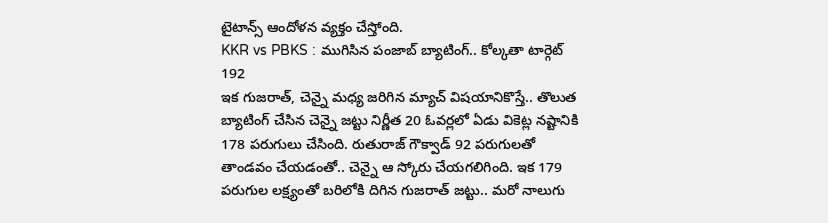టైటాన్స్ ఆందోళన వ్యక్తం చేస్తోంది.
KKR vs PBKS : ముగిసిన పంజాబ్ బ్యాటింగ్.. కోల్కతా టార్గెట్ 192
ఇక గుజరాత్, చెన్నై మధ్య జరిగిన మ్యాచ్ విషయానికొస్తే.. తొలుత బ్యాటింగ్ చేసిన చెన్నై జట్టు నిర్ణీత 20 ఓవర్లలో ఏడు వికెట్ల నష్టానికి 178 పరుగులు చేసింది. రుతురాజ్ గౌక్వాడ్ 92 పరుగులతో తాండవం చేయడంతో.. చెన్నై ఆ స్కోరు చేయగలిగింది. ఇక 179 పరుగుల లక్ష్యంతో బరిలోకి దిగిన గుజరాత్ జట్టు.. మరో నాలుగు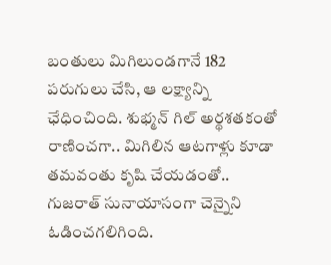బంతులు మిగిలుండగానే 182 పరుగులు చేసి, ఆ లక్ష్యాన్ని ఛేధించింది. శుభ్మన్ గిల్ అర్థశతకంతో రాణించగా.. మిగిలిన ఆటగాళ్లు కూడా తమవంతు కృషి చేయడంతో.. గుజరాత్ సునాయాసంగా చెన్నైని ఓడించగలిగింది.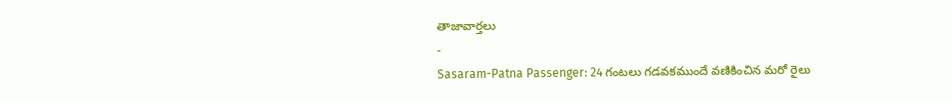తాజావార్తలు
-
Sasaram-Patna Passenger: 24 గంటలు గడవకముందే వణికించిన మరో రైలు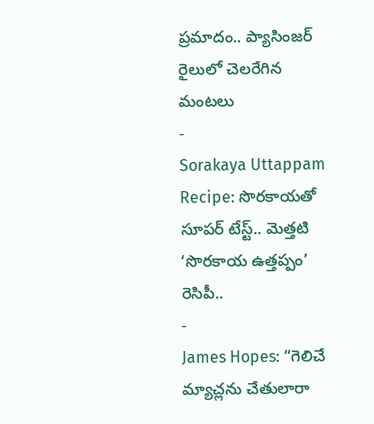ప్రమాదం.. ప్యాసింజర్ రైలులో చెలరేగిన మంటలు
-
Sorakaya Uttappam Recipe: సొరకాయతో సూపర్ టేస్ట్.. మెత్తటి ‘సొరకాయ ఉత్తప్పం’ రెసిపీ..
-
James Hopes: “గెలిచే మ్యాచ్లను చేతులారా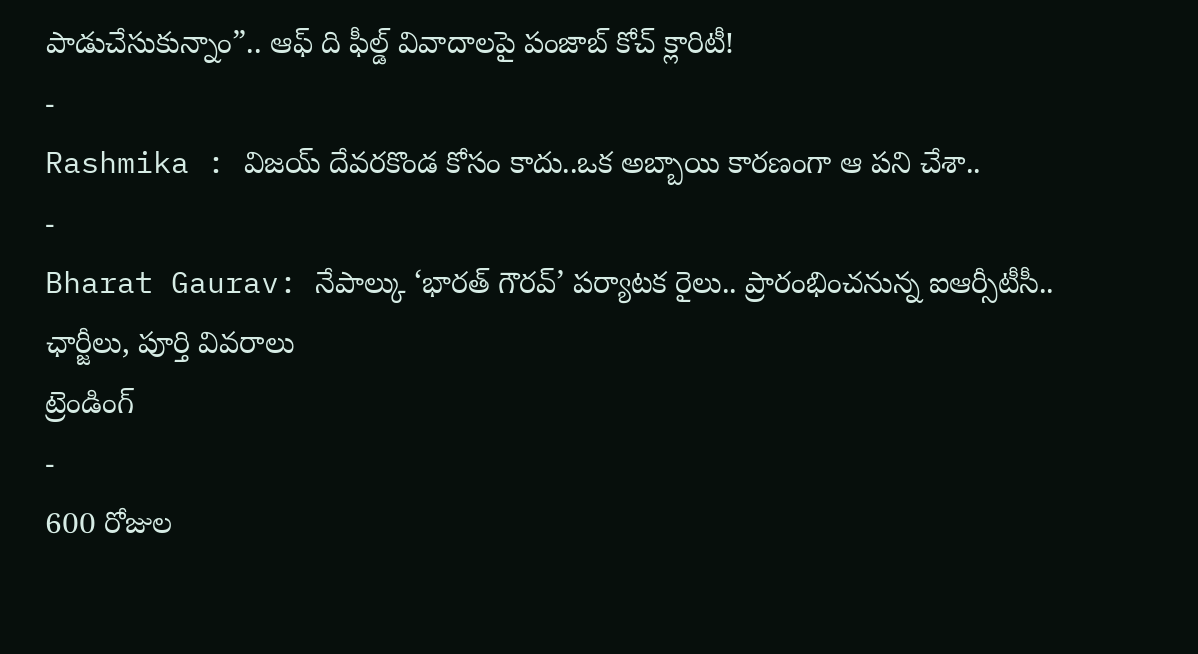పాడుచేసుకున్నాం”.. ఆఫ్ ది ఫీల్డ్ వివాదాలపై పంజాబ్ కోచ్ క్లారిటీ!
-
Rashmika : విజయ్ దేవరకొండ కోసం కాదు..ఒక అబ్బాయి కారణంగా ఆ పని చేశా..
-
Bharat Gaurav: నేపాల్కు ‘భారత్ గౌరవ్’ పర్యాటక రైలు.. ప్రారంభించనున్న ఐఆర్సీటీసీ.. ఛార్జీలు, పూర్తి వివరాలు
ట్రెండింగ్
-
600 రోజుల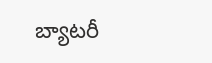బ్యాటరీ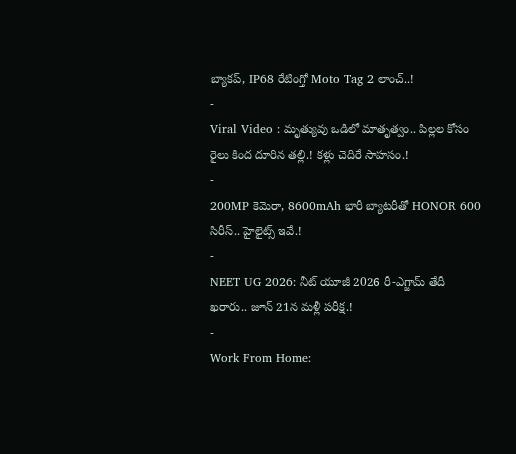బ్యాకప్, IP68 రేటింగ్తో Moto Tag 2 లాంచ్..!
-
Viral Video : మృత్యువు ఒడిలో మాతృత్వం.. పిల్లల కోసం రైలు కింద దూరిన తల్లి.! కళ్లు చెదిరే సాహసం.!
-
200MP కెమెరా, 8600mAh భారీ బ్యాటరీతో HONOR 600 సిరీస్.. హైలైట్స్ ఇవే.!
-
NEET UG 2026: నీట్ యూజీ 2026 రీ-ఎగ్జామ్ తేదీ ఖరారు.. జూన్ 21న మళ్లీ పరీక్ష.!
-
Work From Home: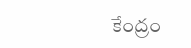కేంద్రం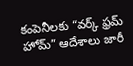కంపెనీలకు “వర్క్ ఫ్రమ్ హోమ్” ఆదేశాలు జారీ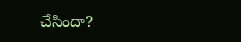చేసిందా?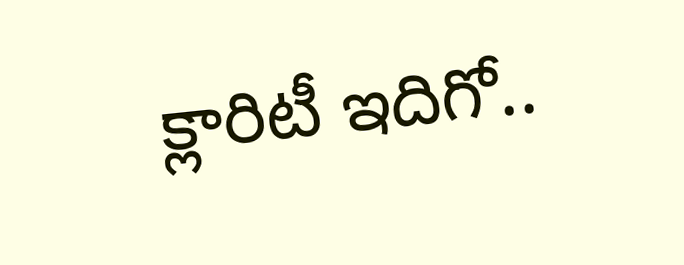క్లారిటీ ఇదిగో..